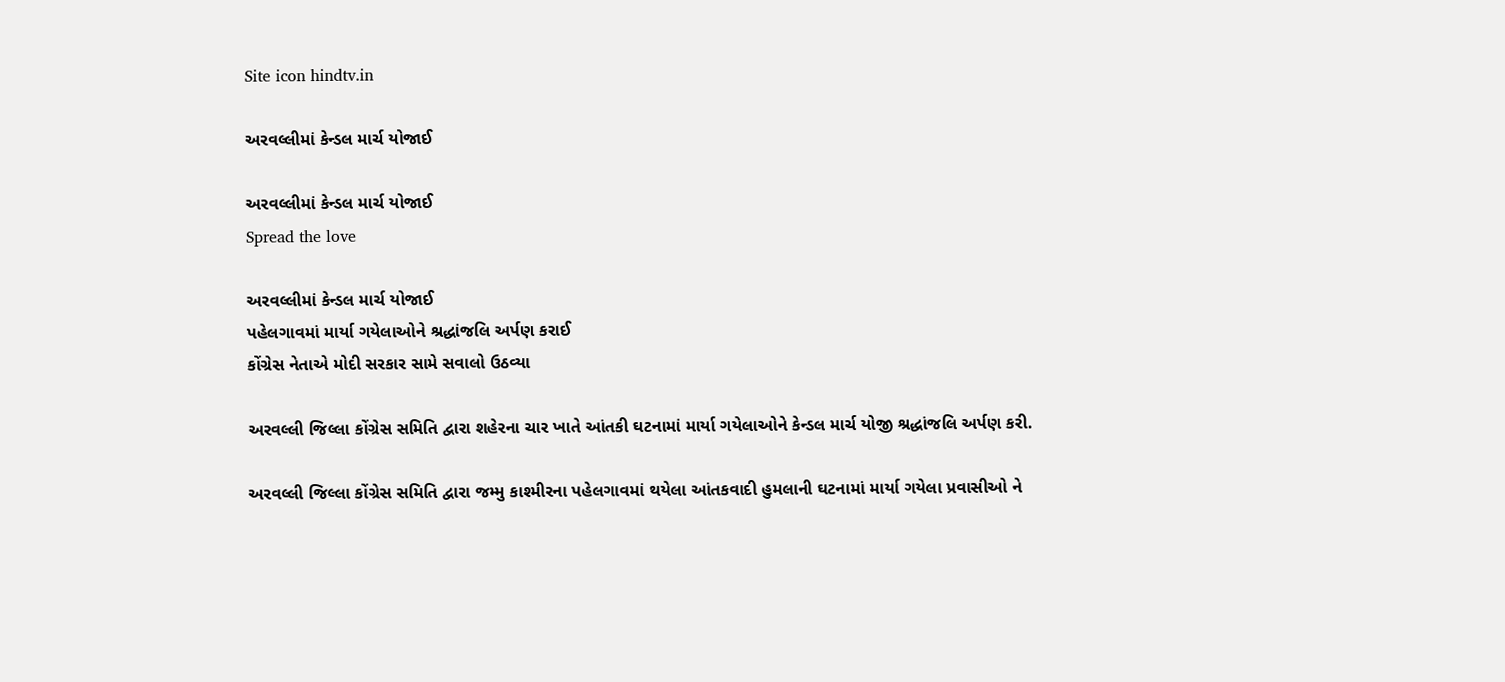Site icon hindtv.in

અરવલ્લીમાં કેન્ડલ માર્ચ યોજાઈ

અરવલ્લીમાં કેન્ડલ માર્ચ યોજાઈ
Spread the love

અરવલ્લીમાં કેન્ડલ માર્ચ યોજાઈ
પહેલગાવમાં માર્યા ગયેલાઓને શ્રદ્ધાંજલિ અર્પણ કરાઈ
કોંગ્રેસ નેતાએ મોદી સરકાર સામે સવાલો ઉઠવ્યા

અરવલ્લી જિલ્લા કોંગ્રેસ સમિતિ દ્વારા શહેરના ચાર ખાતે આંતકી ઘટનામાં માર્યા ગયેલાઓને કેન્ડલ માર્ચ યોજી શ્રદ્ધાંજલિ અર્પણ કરી.

અરવલ્લી જિલ્લા કોંગ્રેસ સમિતિ દ્વારા જમ્મુ કાશ્મીરના પહેલગાવમાં થયેલા આંતકવાદી હુમલાની ઘટનામાં માર્યા ગયેલા પ્રવાસીઓ ને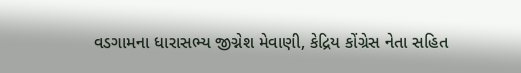વડગામના ધારાસભ્ય જીગ્નેશ મેવાણી, કેદ્રિય કોંગ્રેસ નેતા સહિત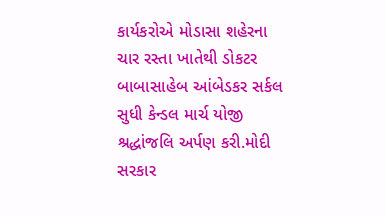કાર્યકરોએ મોડાસા શહેરના ચાર રસ્તા ખાતેથી ડોકટર બાબાસાહેબ આંબેડકર સર્કલ સુધી કેન્ડલ માર્ચ યોજી શ્રદ્ધાંજલિ અર્પણ કરી.મોદી સરકાર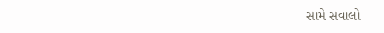સામે સવાલો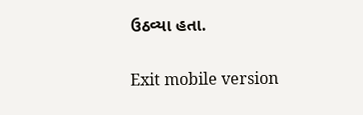ઉઠવ્યા હતા.

Exit mobile version